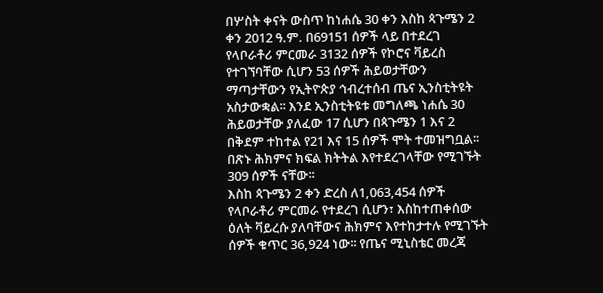በሦስት ቀናት ውስጥ ከነሐሴ 30 ቀን እስከ ጳጉሜን 2 ቀን 2012 ዓ.ም. በ69151 ሰዎች ላይ በተደረገ የላቦራቶሪ ምርመራ 3132 ሰዎች የኮሮና ቫይረስ የተገኘባቸው ሲሆን 53 ሰዎች ሕይወታቸውን ማጣታቸውን የኢትዮጵያ ኅብረተሰብ ጤና ኢንስቲትዩት አስታውቋል፡፡ እንደ ኢንስቲትዩቱ መግለጫ ነሐሴ 30 ሕይወታቸው ያለፈው 17 ሲሆን በጳጉሜን 1 እና 2 በቅደም ተከተል የ21 እና 15 ሰዎች ሞት ተመዝግቧል፡፡ በጽኑ ሕክምና ክፍል ክትትል እየተደረገላቸው የሚገኙት 309 ሰዎች ናቸው፡፡
እስከ ጳጉሜን 2 ቀን ድረስ ለ1,063,454 ሰዎች የላቦራቶሪ ምርመራ የተደረገ ሲሆን፣ እስከተጠቀሰው ዕለት ቫይረሱ ያለባቸውና ሕክምና እየተከታተሉ የሚገኙት ሰዎች ቁጥር 36,924 ነው፡፡ የጤና ሚኒስቴር መረጃ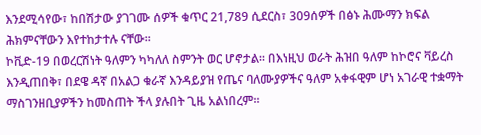እንደሚሳየው፣ ከበሽታው ያገገሙ ሰዎች ቁጥር 21,789 ሲደርስ፣ 309ሰዎች በፅኑ ሕሙማን ክፍል ሕክምናቸውን እየተከታተሉ ናቸው።
ኮቪድ-19 በወረርሽነት ዓለምን ካካለለ ስምንት ወር ሆኖታል፡፡ በእነዚህ ወራት ሕዝበ ዓለም ከኮሮና ቫይረስ እንዲጠበቅ፣ በደዌ ዳኛ በአልጋ ቁራኛ እንዳይያዝ የጤና ባለሙያዎችና ዓለም አቀፋዊም ሆነ አገራዊ ተቋማት ማስገንዘቢያዎችን ከመስጠት ችላ ያሉበት ጊዜ አልነበረም፡፡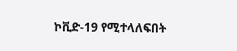ኮቪድ-19 የሚተላለፍበት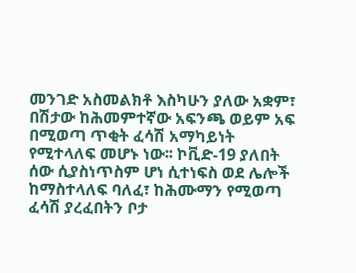መንገድ አስመልክቶ እስካሁን ያለው አቋም፣ በሽታው ከሕመምተኛው አፍንጫ ወይም አፍ በሚወጣ ጥቂት ፈሳሽ አማካይነት የሚተላለፍ መሆኑ ነው፡፡ ኮቪድ-19 ያለበት ሰው ሲያስነጥስም ሆነ ሲተነፍስ ወደ ሌሎች ከማስተላለፍ ባለፈ፣ ከሕሙማን የሚወጣ ፈሳሽ ያረፈበትን ቦታ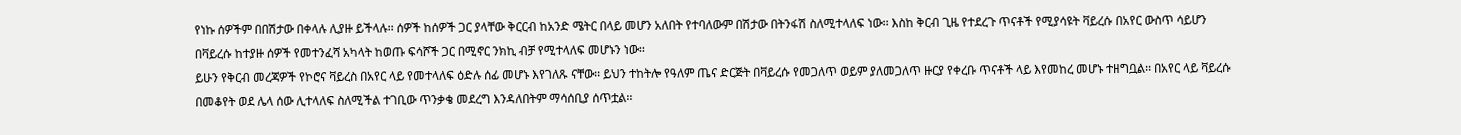የነኩ ሰዎችም በበሽታው በቀላሉ ሊያዙ ይችላሉ፡፡ ሰዎች ከሰዎች ጋር ያላቸው ቅርርብ ከአንድ ሜትር በላይ መሆን አለበት የተባለውም በሽታው በትንፋሽ ስለሚተላለፍ ነው፡፡ እስከ ቅርብ ጊዜ የተደረጉ ጥናቶች የሚያሳዩት ቫይረሱ በአየር ውስጥ ሳይሆን በቫይረሱ ከተያዙ ሰዎች የመተንፈሻ አካላት ከወጡ ፍሳሾች ጋር በሚኖር ንክኪ ብቻ የሚተላለፍ መሆኑን ነው፡፡
ይሁን የቅርብ መረጃዎች የኮሮና ቫይረስ በአየር ላይ የመተላለፍ ዕድሉ ሰፊ መሆኑ እየገለጹ ናቸው፡፡ ይህን ተከትሎ የዓለም ጤና ድርጅት በቫይረሱ የመጋለጥ ወይም ያለመጋለጥ ዙርያ የቀረቡ ጥናቶች ላይ እየመከረ መሆኑ ተዘግቧል፡፡ በአየር ላይ ቫይረሱ በመቆየት ወደ ሌላ ሰው ሊተላለፍ ስለሚችል ተገቢው ጥንቃቄ መደረግ እንዳለበትም ማሳሰቢያ ሰጥቷል፡፡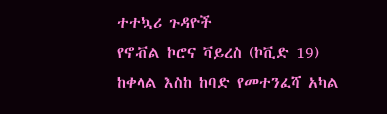ተተኳሪ ጉዳዮች
የኖቭል ኮሮና ቫይረስ (ኮቪድ 19) ከቀላል እስከ ከባድ የመተንፈሻ አካል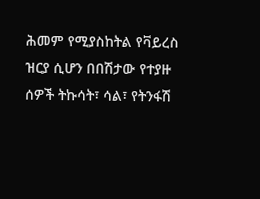ሕመም የሚያስከትል የቫይረስ ዝርያ ሲሆን በበሽታው የተያዙ ሰዎች ትኩሳት፣ ሳል፣ የትንፋሽ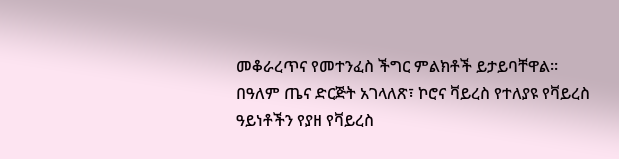መቆራረጥና የመተንፈስ ችግር ምልክቶች ይታይባቸዋል፡፡
በዓለም ጤና ድርጅት አገላለጽ፣ ኮሮና ቫይረስ የተለያዩ የቫይረስ ዓይነቶችን የያዘ የቫይረስ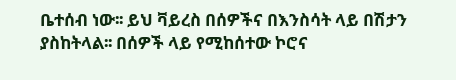ቤተሰብ ነው፡፡ ይህ ቫይረስ በሰዎችና በእንስሳት ላይ በሽታን ያስከትላል፡፡ በሰዎች ላይ የሚከሰተው ኮሮና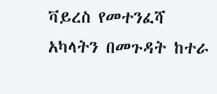ቫይረስ የመተንፈሻ አካላትን በመጉዳት ከተራ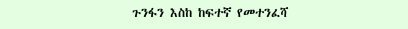ጉንፋን እስከ ከፍተኛ የመተንፈሻ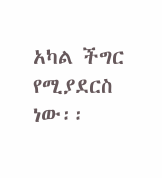አካል ችግር የሚያደርስ ነው፡፡